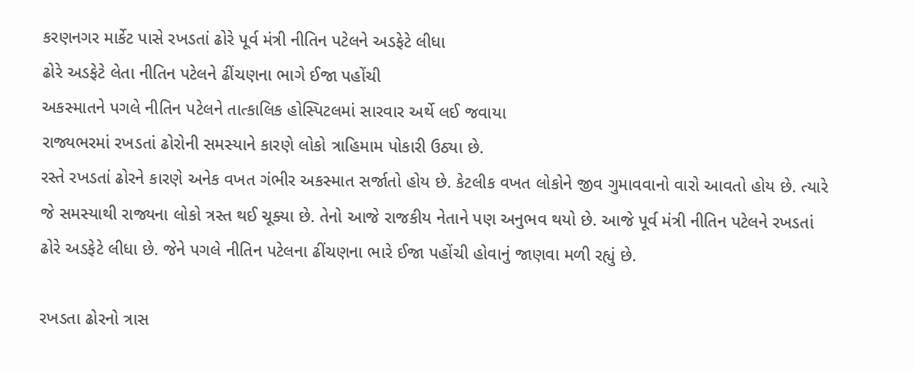કરણનગર માર્કેટ પાસે રખડતાં ઢોરે પૂર્વ મંત્રી નીતિન પટેલને અડફેટે લીધા
ઢોરે અડફેટે લેતા નીતિન પટેલને ઢીંચણના ભાગે ઈજા પહોંચી
અકસ્માતને પગલે નીતિન પટેલને તાત્કાલિક હોસ્પિટલમાં સારવાર અર્થે લઈ જવાયા
રાજ્યભરમાં રખડતાં ઢોરોની સમસ્યાને કારણે લોકો ત્રાહિમામ પોકારી ઉઠ્યા છે.
રસ્તે રખડતાં ઢોરને કારણે અનેક વખત ગંભીર અકસ્માત સર્જાતો હોય છે. કેટલીક વખત લોકોને જીવ ગુમાવવાનો વારો આવતો હોય છે. ત્યારે જે સમસ્યાથી રાજ્યના લોકો ત્રસ્ત થઈ ચૂક્યા છે. તેનો આજે રાજકીય નેતાને પણ અનુભવ થયો છે. આજે પૂર્વ મંત્રી નીતિન પટેલને રખડતાં ઢોરે અડફેટે લીધા છે. જેને પગલે નીતિન પટેલના ઢીંચણના ભારે ઈજા પહોંચી હોવાનું જાણવા મળી રહ્યું છે.

રખડતા ઢોરનો ત્રાસ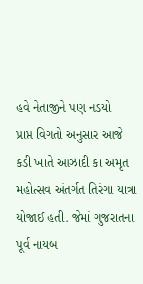હવે નેતાજીને પણ નડયો
પ્રાપ્ત વિગતો અનુસાર આજે કડી ખાતે આઝાદી કા અમૃત મહોત્સવ અંતર્ગત તિરંગા યાત્રા યોજાઈ હતી. જેમાં ગુજરાતના પૂર્વ નાયબ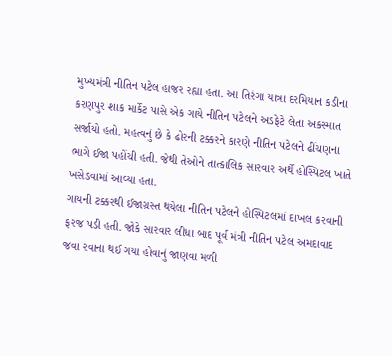મુખ્યમંત્રી નીતિન પટેલ હાજર રહ્યા હતા. આ તિરંગા યાત્રા દરમિયાન કડીના કરણપુર શાક માર્કેટ પાસે એક ગાયે નીતિન પટેલને અડફેટે લેતા અકસ્માત સર્જાયો હતો. મહત્વનું છે કે ઢોરની ટક્કરને કારણે નીતિન પટેલને ઢીંચણના ભાગે ઈજા પહોંચી હતી. જેથી તેઓને તાત્કાલિક સારવાર અર્થે હોસ્પિટલ ખાતે ખસેડવામાં આવ્યા હતા.
ગાયની ટક્કરથી ઈજાગ્રસ્ત થયેલા નીતિન પટેલને હોસ્પિટલમાં દાખલ કરવાની ફરજ પડી હતી. જોકે સારવાર લીધા બાદ પૂર્વ મંત્રી નીતિન પટેલ અમદાવાદ જવા રવાના થઈ ગયા હોવાનું જાણવા મળી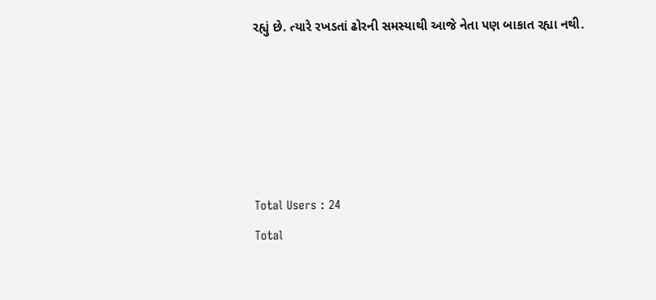રહ્યું છે. ત્યારે રખડતાં ઢોરની સમસ્યાથી આજે નેતા પણ બાકાત રહ્યા નથી.





Total Users : 24
Total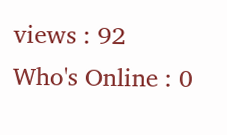views : 92
Who's Online : 0